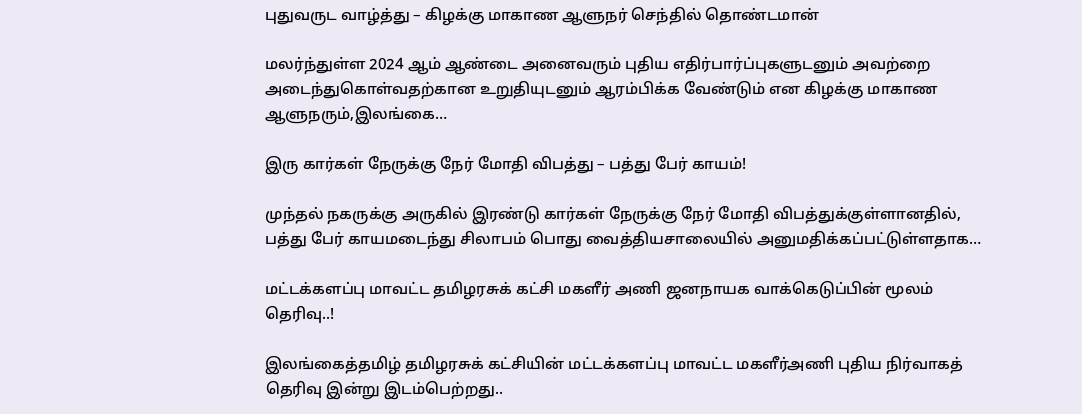புதுவருட வாழ்த்து – கிழக்கு மாகாண ஆளுநர் செந்தில் தொண்டமான்

மலர்ந்துள்ள 2024 ஆம் ஆண்டை அனைவரும் புதிய எதிர்பார்ப்புகளுடனும் அவற்றை அடைந்துகொள்வதற்கான உறுதியுடனும் ஆரம்பிக்க வேண்டும் என கிழக்கு மாகாண ஆளுநரும்,இலங்கை…

இரு கார்கள் நேருக்கு நேர் மோதி விபத்து – பத்து பேர் காயம்!

முந்தல் நகருக்கு அருகில் இரண்டு கார்கள் நேருக்கு நேர் மோதி விபத்துக்குள்ளானதில், பத்து பேர் காயமடைந்து சிலாபம் பொது வைத்தியசாலையில் அனுமதிக்கப்பட்டுள்ளதாக…

மட்டக்களப்பு மாவட்ட தமிழரசுக் கட்சி மகளீர் அணி ஜனநாயக வாக்கெடுப்பின் மூலம் தெரிவு..!

இலங்கைத்தமிழ் தமிழரசுக் கட்சியின் மட்டக்களப்பு மாவட்ட மகளீர்அணி புதிய நிர்வாகத் தெரிவு இன்று இடம்பெற்றது..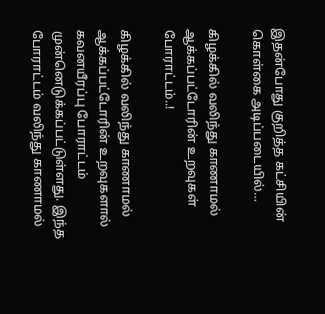இதன்போது குறித்த கட்சியின் கொள்கை அடிப்படையில்…

கிழக்கில் வலிந்து காணாமல் ஆக்கப்பட்டோரின் உறவுகள் போராட்டம்..!

கிழக்கில் வலிந்து காணாமல் ஆக்கப்பட்டோரின் உறவுகளால் கவனயீரப்பு போராட்டம் முன்னெடுக்கப்பட்டுள்ளது. இந்த போராட்டம் வலிந்து காணாமல்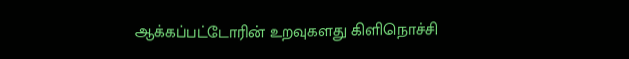ஆக்கப்பட்டோரின் உறவுகளது கிளிநொச்சி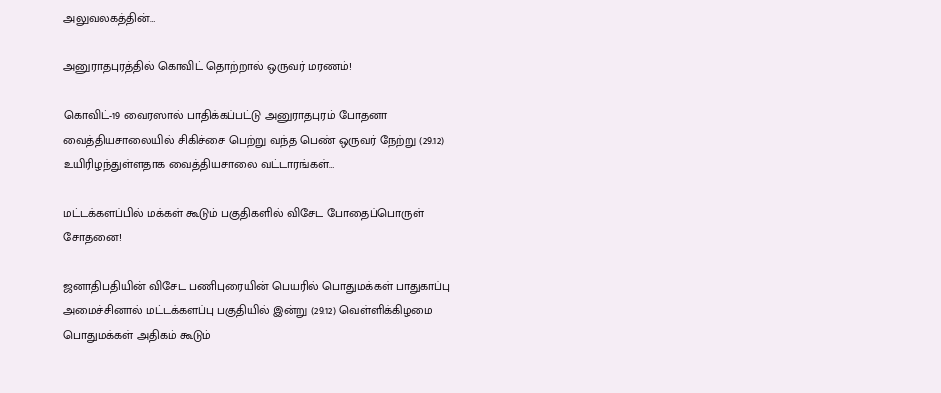அலுவலகத்தின்…

அனுராதபுரத்தில் கொவிட் தொற்றால் ஒருவர் மரணம்!

கொவிட்-19 வைரஸால் பாதிக்கப்பட்டு அனுராதபுரம் போதனா வைத்தியசாலையில் சிகிச்சை பெற்று வந்த பெண் ஒருவர் நேற்று (29.12) உயிரிழந்துள்ளதாக வைத்தியசாலை வட்டாரங்கள்…

மட்டக்களப்பில் மக்கள் கூடும் பகுதிகளில் விசேட போதைப்பொருள் சோதனை!

ஜனாதிபதியின் விசேட பணிபுரையின் பெயரில் பொதுமக்கள் பாதுகாப்பு அமைச்சினால் மட்டக்களப்பு பகுதியில் இன்று (29.12) வெள்ளிக்கிழமை பொதுமக்கள் அதிகம் கூடும்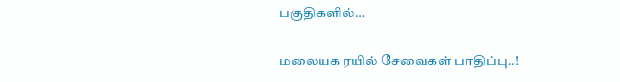பகுதிகளில்…

மலையக ரயில் சேவைகள் பாதிப்பு..!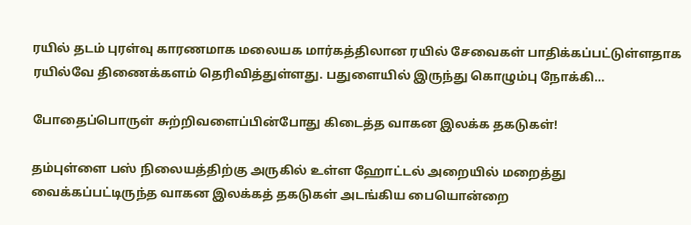ரயில் தடம் புரள்வு காரணமாக மலையக மார்கத்திலான ரயில் சேவைகள் பாதிக்கப்பட்டுள்ளதாக ரயில்வே திணைக்களம் தெரிவித்துள்ளது. பதுளையில் இருந்து கொழும்பு நோக்கி…

போதைப்பொருள் சுற்றிவளைப்பின்போது கிடைத்த வாகன இலக்க தகடுகள்!

தம்புள்ளை பஸ் நிலையத்திற்கு அருகில் உள்ள ஹோட்டல் அறையில் மறைத்து வைக்கப்பட்டிருந்த வாகன இலக்கத் தகடுகள் அடங்கிய பையொன்றை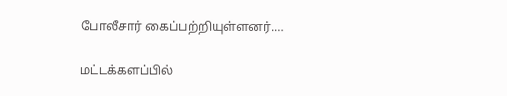போலீசார் கைப்பற்றியுள்ளனர்.…

மட்டக்களப்பில்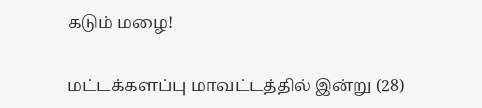கடும் மழை!

மட்டக்களப்பு மாவட்டத்தில் இன்று (28)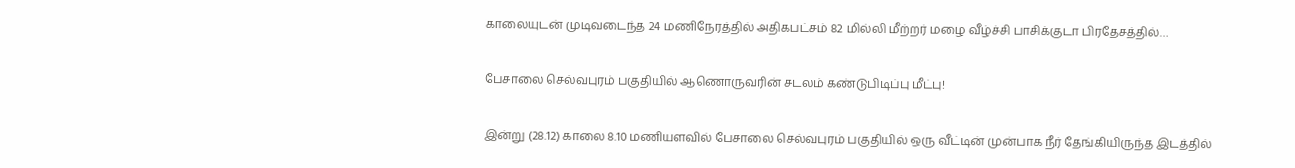காலையுடன் முடிவடைந்த 24 மணிநேரத்தில் அதிகபட்சம் 82 மில்லி மீற்றர் மழை வீழ்ச்சி பாசிக்குடா பிரதேசத்தில்…

பேசாலை செல்வபுரம் பகுதியில் ஆணொருவரின் சடலம் கண்டுபிடிப்பு மீட்பு!

இன்று (28.12) காலை 8.10 மணியளவில் பேசாலை செல்வபுரம் பகுதியில் ஒரு வீட்டின் முன்பாக நீர் தேங்கியிருந்த இடத்தில்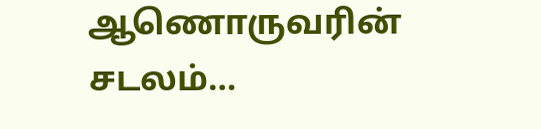ஆணொருவரின் சடலம்…